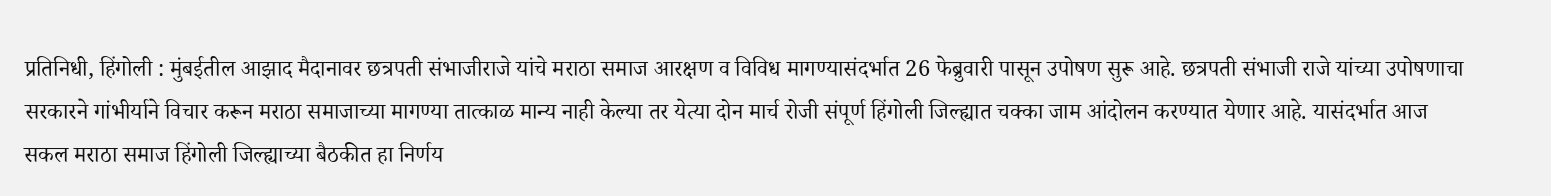प्रतिनिधी, हिंगोली : मुंबईतील आझाद मैदानावर छत्रपती संभाजीराजे यांचे मराठा समाज आरक्षण व विविध मागण्यासंदर्भात 26 फेब्रुवारी पासून उपोषण सुरू आहे. छत्रपती संभाजी राजे यांच्या उपोषणाचा सरकारने गांभीर्याने विचार करून मराठा समाजाच्या मागण्या तात्काळ मान्य नाही केल्या तर येत्या दोन मार्च रोजी संपूर्ण हिंगोली जिल्ह्यात चक्का जाम आंदोलन करण्यात येणार आहे. यासंदर्भात आज सकल मराठा समाज हिंगोली जिल्ह्याच्या बैठकीत हा निर्णय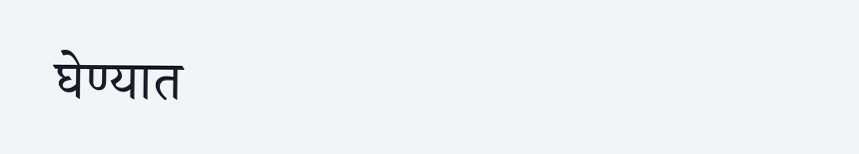घेण्यात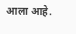आला आहे.